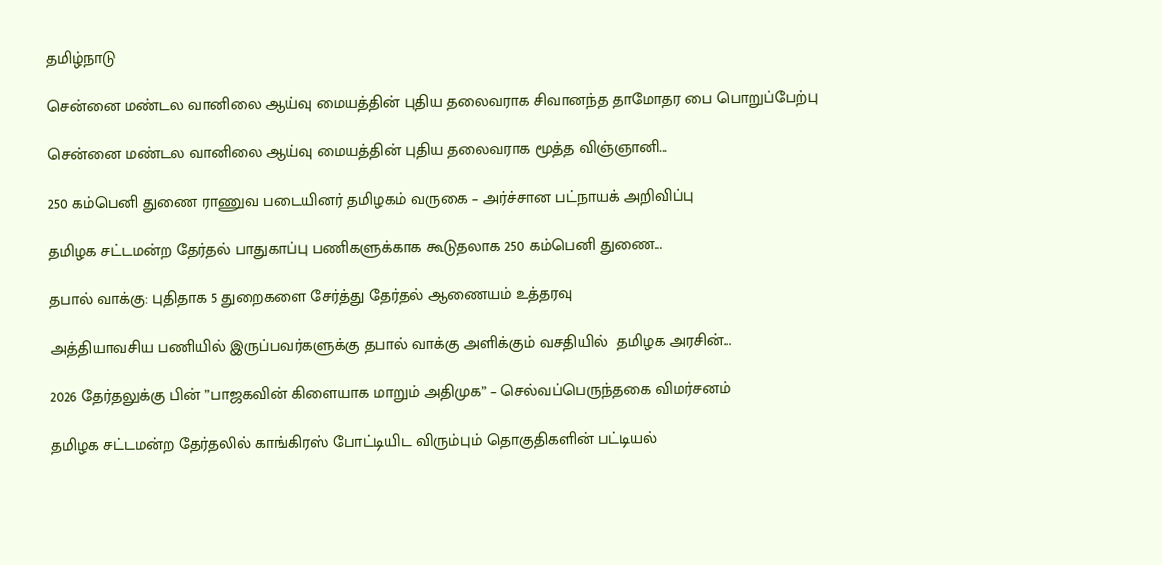தமிழ்நாடு

சென்னை மண்டல வானிலை ஆய்வு மையத்தின் புதிய தலைவராக சிவானந்த தாமோதர பை பொறுப்பேற்பு

சென்னை மண்டல வானிலை ஆய்வு மையத்தின் புதிய தலைவராக மூத்த விஞ்ஞானி...

250 கம்பெனி துணை ராணுவ படையினர் தமிழகம் வருகை – அர்ச்சான பட்நாயக் அறிவிப்பு

தமிழக சட்டமன்ற தேர்தல் பாதுகாப்பு பணிகளுக்காக கூடுதலாக 250 கம்பெனி துணை...

தபால் வாக்கு: புதிதாக 5 துறைகளை சேர்த்து தேர்தல் ஆணையம் உத்தரவு

அத்தியாவசிய பணியில் இருப்பவர்களுக்கு தபால் வாக்கு அளிக்கும் வசதியில்  தமிழக அரசின்...

2026 தேர்தலுக்கு பின் ”பாஜகவின் கிளையாக மாறும் அதிமுக” – செல்வப்பெருந்தகை விமர்சனம்

தமிழக சட்டமன்ற தேர்தலில் காங்கிரஸ் போட்டியிட விரும்பும் தொகுதிகளின் பட்டியல்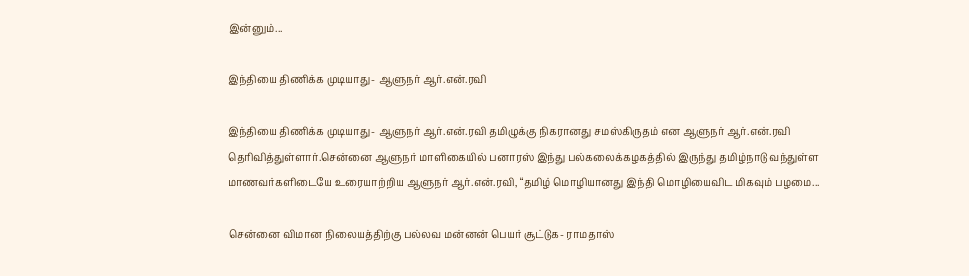இன்னும்...

இந்தியை திணிக்க முடியாது- ஆளுநர் ஆர்.என்.ரவி

இந்தியை திணிக்க முடியாது- ஆளுநர் ஆர்.என்.ரவி தமிழுக்கு நிகரானது சமஸ்கிருதம் என ஆளுநர் ஆர்.என்.ரவி தெரிவித்துள்ளார்.சென்னை ஆளுநர் மாளிகையில் பனாரஸ் இந்து பல்கலைக்கழகத்தில் இருந்து தமிழ்நாடு வந்துள்ள மாணவர்களிடையே உரையாற்றிய ஆளுநர் ஆர்.என்.ரவி, “தமிழ் மொழியானது இந்தி மொழியைவிட மிகவும் பழமை...

சென்னை விமான நிலையத்திற்கு பல்லவ மன்னன் பெயர் சூட்டுக- ராமதாஸ்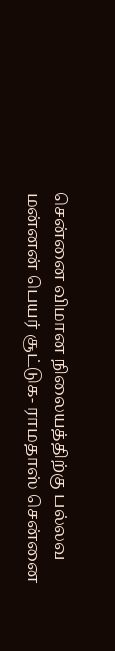சென்னை விமான நிலையத்திற்கு பல்லவ மன்னன் பெயர் சூட்டுக- ராமதாஸ் சென்னை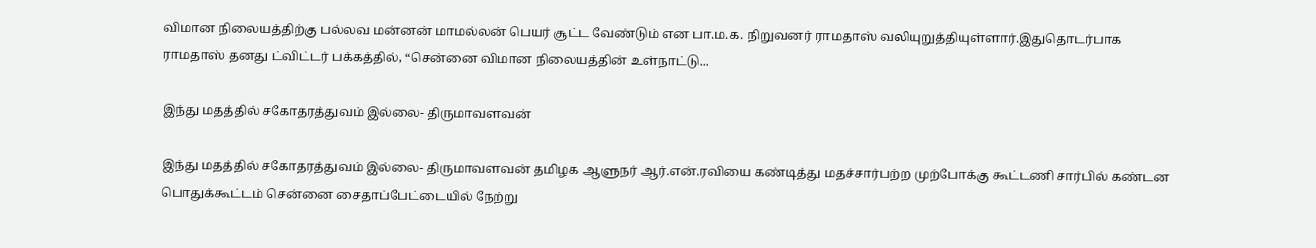விமான நிலையத்திற்கு பல்லவ மன்னன் மாமல்லன் பெயர் சூட்ட வேண்டும் என பா.ம.க. நிறுவனர் ராமதாஸ் வலியுறுத்தியுள்ளார்.இதுதொடர்பாக ராமதாஸ் தனது ட்விட்டர் பக்கத்தில், “சென்னை விமான நிலையத்தின் உள்நாட்டு...

இந்து மதத்தில் சகோதரத்துவம் இல்லை- திருமாவளவன்

இந்து மதத்தில் சகோதரத்துவம் இல்லை- திருமாவளவன் தமிழக ஆளுநர் ஆர்.என்.ரவியை கண்டித்து மதச்சார்பற்ற முற்போக்கு கூட்டணி சார்பில் கண்டன பொதுக்கூட்டம் சென்னை சைதாப்பேட்டையில் நேற்று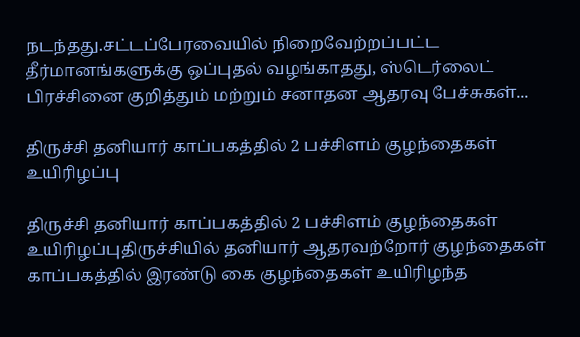நடந்தது.சட்டப்பேரவையில் நிறைவேற்றப்பட்ட தீர்மானங்களுக்கு ஒப்புதல் வழங்காதது, ஸ்டெர்லைட் பிரச்சினை குறித்தும் மற்றும் சனாதன ஆதரவு பேச்சுகள்...

திருச்சி தனியார் காப்பகத்தில் 2 பச்சிளம் குழந்தைகள் உயிரிழப்பு

திருச்சி தனியார் காப்பகத்தில் 2 பச்சிளம் குழந்தைகள் உயிரிழப்புதிருச்சியில் தனியார் ஆதரவற்றோர் குழந்தைகள் காப்பகத்தில் இரண்டு கை குழந்தைகள் உயிரிழந்த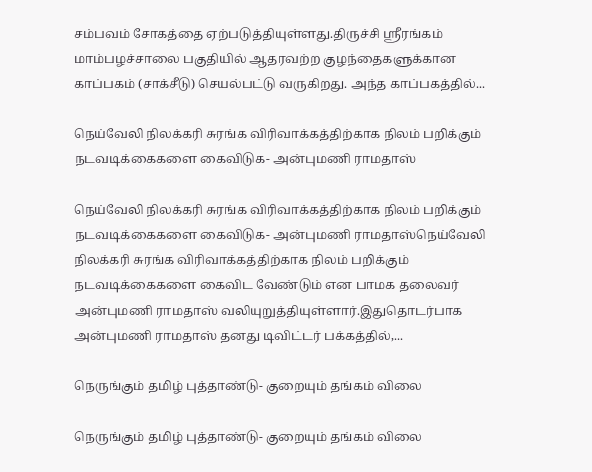சம்பவம் சோகத்தை ஏற்படுத்தியுள்ளது.திருச்சி ஸ்ரீரங்கம் மாம்பழச்சாலை பகுதியில் ஆதரவற்ற குழந்தைகளுக்கான காப்பகம் (சாக்சீடு) செயல்பட்டு வருகிறது. அந்த காப்பகத்தில்...

நெய்வேலி நிலக்கரி சுரங்க விரிவாக்கத்திற்காக நிலம் பறிக்கும் நடவடிக்கைகளை கைவிடுக- அன்புமணி ராமதாஸ்

நெய்வேலி நிலக்கரி சுரங்க விரிவாக்கத்திற்காக நிலம் பறிக்கும் நடவடிக்கைகளை கைவிடுக- அன்புமணி ராமதாஸ்நெய்வேலி நிலக்கரி சுரங்க விரிவாக்கத்திற்காக நிலம் பறிக்கும் நடவடிக்கைகளை கைவிட வேண்டும் என பாமக தலைவர் அன்புமணி ராமதாஸ் வலியுறுத்தியுள்ளார்.இதுதொடர்பாக அன்புமணி ராமதாஸ் தனது டிவிட்டர் பக்கத்தில்,...

நெருங்கும் தமிழ் புத்தாண்டு- குறையும் தங்கம் விலை

நெருங்கும் தமிழ் புத்தாண்டு- குறையும் தங்கம் விலை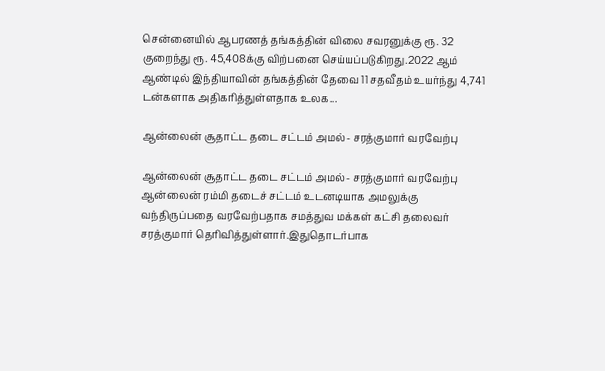சென்னையில் ஆபரணத் தங்கத்தின் விலை சவரனுக்கு ரூ. 32 குறைந்து ரூ. 45,408க்கு விற்பனை செய்யப்படுகிறது.2022 ஆம் ஆண்டில் இந்தியாவின் தங்கத்தின் தேவை 11 சதவீதம் உயர்ந்து 4,741 டன்களாக அதிகரித்துள்ளதாக உலக...

ஆன்லைன் சூதாட்ட தடை சட்டம் அமல்- சரத்குமார் வரவேற்பு

ஆன்லைன் சூதாட்ட தடை சட்டம் அமல்- சரத்குமார் வரவேற்பு ஆன்லைன் ரம்மி தடைச் சட்டம் உடனடியாக அமலுக்கு வந்திருப்பதை வரவேற்பதாக சமத்துவ மக்கள் கட்சி தலைவர் சரத்குமார் தெரிவித்துள்ளார்.இதுதொடர்பாக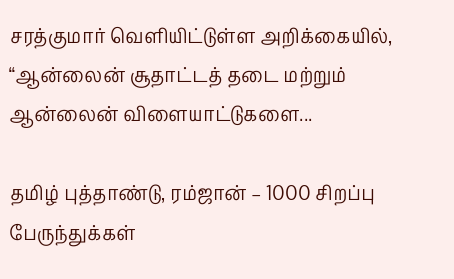சரத்குமார் வெளியிட்டுள்ள அறிக்கையில், “ஆன்லைன் சூதாட்டத் தடை மற்றும் ஆன்லைன் விளையாட்டுகளை...

தமிழ் புத்தாண்டு, ரம்ஜான் – 1000 சிறப்பு பேருந்துக்கள்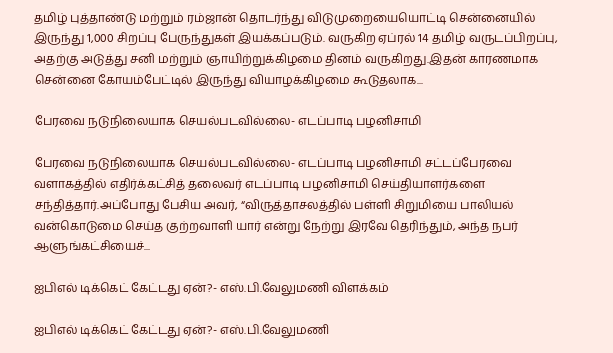தமிழ் புத்தாண்டு மற்றும் ரம்ஜான் தொடர்ந்து விடுமுறையையொட்டி சென்னையில் இருந்து 1,000 சிறப்பு பேருந்துகள் இயக்கப்படும். வருகிற ஏப்ரல் 14 தமிழ் வருடப்பிறப்பு, அதற்கு அடுத்து சனி மற்றும் ஞாயிற்றுக்கிழமை தினம் வருகிறது.இதன் காரணமாக சென்னை கோயம்பேட்டில் இருந்து வியாழக்கிழமை கூடுதலாக...

பேரவை நடுநிலையாக செயல்படவில்லை- எடப்பாடி பழனிசாமி

பேரவை நடுநிலையாக செயல்படவில்லை- எடப்பாடி பழனிசாமி சட்டப்பேரவை வளாகத்தில் எதிர்க்கட்சித் தலைவர் எடப்பாடி பழனிசாமி செய்தியாளர்களை சந்தித்தார்.அப்போது பேசிய அவர், “விருத்தாசலத்தில் பள்ளி சிறுமியை பாலியல் வன்கொடுமை செய்த குற்றவாளி யார் என்று நேற்று இரவே தெரிந்தும், அந்த நபர் ஆளுங்கட்சியைச்...

ஐபிஎல் டிக்கெட் கேட்டது ஏன்?- எஸ்.பி.வேலுமணி விளக்கம்

ஐபிஎல் டிக்கெட் கேட்டது ஏன்?- எஸ்.பி.வேலுமணி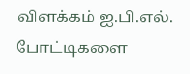விளக்கம் ஐ.பி.எல். போட்டிகளை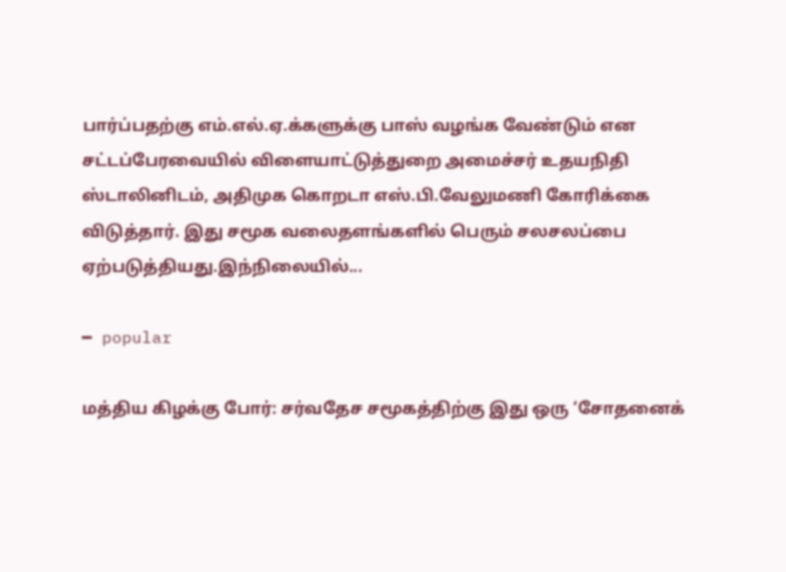பார்ப்பதற்கு எம்.எல்.ஏ.க்களுக்கு பாஸ் வழங்க வேண்டும் என சட்டப்பேரவையில் விளையாட்டுத்துறை அமைச்சர் உதயநிதி ஸ்டாலினிடம், அதிமுக கொறடா எஸ்.பி.வேலுமணி கோரிக்கை விடுத்தார். இது சமூக வலைதளங்களில் பெரும் சலசலப்பை ஏற்படுத்தியது.இந்நிலையில்...

━ popular

மத்திய கிழக்கு போர்: சர்வதேச சமூகத்திற்கு இது ஒரு ‘சோதனைக்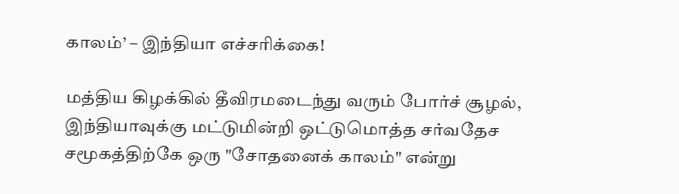காலம்’ – இந்தியா எச்சரிக்கை!

மத்திய கிழக்கில் தீவிரமடைந்து வரும் போர்ச் சூழல், இந்தியாவுக்கு மட்டுமின்றி ஒட்டுமொத்த சர்வதேச சமூகத்திற்கே ஒரு "சோதனைக் காலம்" என்று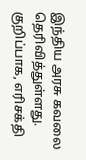இந்திய அரசு கவலை தெரிவித்துள்ளது. குறிப்பாக, எரிசக்தி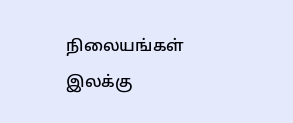நிலையங்கள் இலக்கு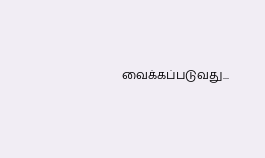வைக்கப்படுவது...